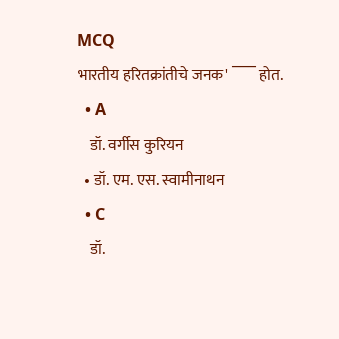MCQ
भारतीय हरितक्रांतीचे जनक' ‾‾‾ होत.
  • A
    डॉ. वर्गीस कुरियन
  • डॉ. एम. एस. स्वामीनाथन
  • C
    डॉ.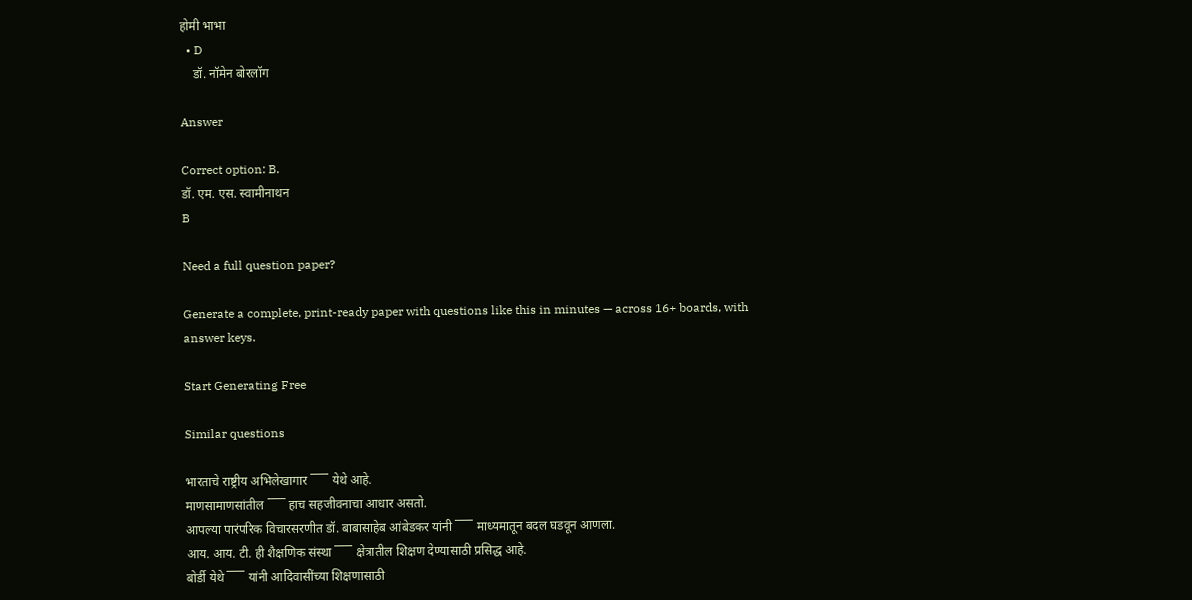होमी भाभा
  • D
    डॉ. नॉमेन बोरलॉग

Answer

Correct option: B.
डॉ. एम. एस. स्वामीनाथन
B

Need a full question paper?

Generate a complete, print-ready paper with questions like this in minutes — across 16+ boards, with answer keys.

Start Generating Free

Similar questions

भारताचे राष्ट्रीय अभिलेखागार ‾‾‾ येथे आहे.
माणसामाणसांतील ‾‾‾ हाच सहजीवनाचा आधार असतो.
आपल्या पारंपरिक विचारसरणीत डॉ. बाबासाहेब आंबेडकर यांनी ‾‾‾ माध्यमातून बदल घडवून आणला.
आय. आय. टी. ही शैक्षणिक संस्था ‾‾‾ क्षेत्रातील शिक्षण देण्यासाठी प्रसिद्ध आहे.
बोर्डी येथे ‾‾‾ यांनी आदिवासींच्या शिक्षणासाठी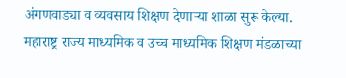अंगणवाड्या व व्यवसाय शिक्षण देणाऱ्या शाळा सुरू केल्या.
महाराष्ट्र राज्य माध्यमिक व उच्च माध्यमिक शिक्षण मंडळाच्या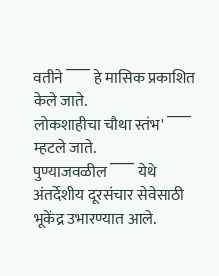वतीने ‾‾‾ हे मासिक प्रकाशित केले जाते.
लोकशाहीचा चौथा स्तंभ' ‾‾‾ म्हटले जाते.
पुण्याजवळील ‾‾‾ येथे अंतर्देशीय दूरसंचार सेवेसाठी भूकेंद्र उभारण्यात आले.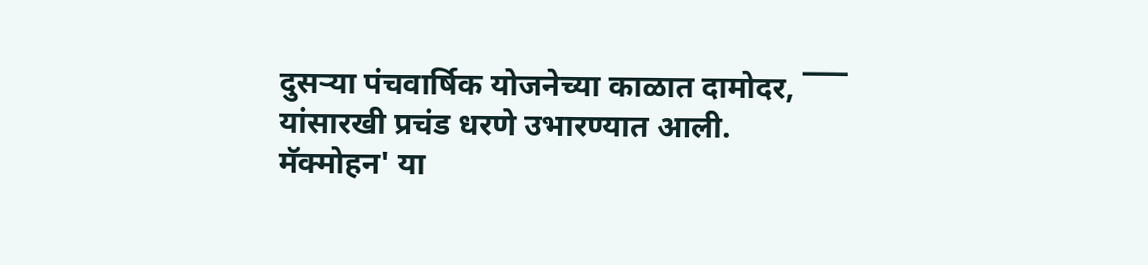दुसऱ्या पंचवार्षिक योजनेच्या काळात दामोदर, ‾‾‾ यांसारखी प्रचंड धरणे उभारण्यात आली.
मॅक्मोहन' या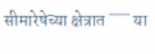सीमारेषेच्या क्षेत्रात ‾‾‾ या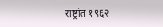राष्ट्रांत १९६२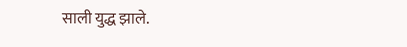साली युद्ध झाले.